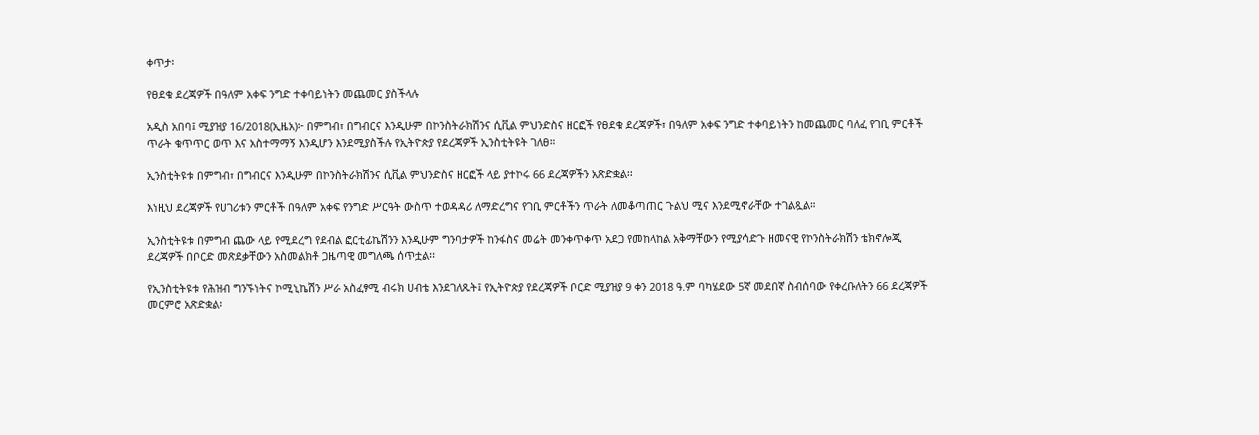ቀጥታ፡

የፀደቁ ደረጃዎች በዓለም አቀፍ ንግድ ተቀባይነትን መጨመር ያስችላሉ

አዲስ አበባ፤ ሚያዝያ 16/2018(ኢዜአ)፦ በምግብ፣ በግብርና እንዲሁም በኮንስትራክሽንና ሲቪል ምህንድስና ዘርፎች የፀደቁ ደረጃዎች፣ በዓለም አቀፍ ንግድ ተቀባይነትን ከመጨመር ባለፈ የገቢ ምርቶች ጥራት ቁጥጥር ወጥ እና አስተማማኝ እንዲሆን እንደሚያስችሉ የኢትዮጵያ የደረጃዎች ኢንስቲትዩት ገለፀ።

ኢንስቲትዩቱ በምግብ፣ በግብርና እንዲሁም በኮንስትራክሽንና ሲቪል ምህንድስና ዘርፎች ላይ ያተኮሩ 66 ደረጃዎችን አጽድቋል፡፡

እነዚህ ደረጃዎች የሀገሪቱን ምርቶች በዓለም አቀፍ የንግድ ሥርዓት ውስጥ ተወዳዳሪ ለማድረግና የገቢ ምርቶችን ጥራት ለመቆጣጠር ጉልህ ሚና እንደሚኖራቸው ተገልጿል።

ኢንስቲትዩቱ በምግብ ጨው ላይ የሚደረግ የደብል ፎርቲፊኬሽንን እንዲሁም ግንባታዎች ከንፋስና መሬት መንቀጥቀጥ አደጋ የመከላከል አቅማቸውን የሚያሳድጉ ዘመናዊ የኮንስትራክሽን ቴክኖሎጂ ደረጃዎች በቦርድ መጽደቃቸውን አስመልክቶ ጋዜጣዊ መግለጫ ሰጥቷል፡፡

የኢንስቲትዩቱ የሕዝብ ግንኙነትና ኮሚኒኬሽን ሥራ አስፈፃሚ ብሩክ ሀብቴ እንደገለጹት፤ የኢትዮጵያ የደረጃዎች ቦርድ ሚያዝያ 9 ቀን 2018 ዓ.ም ባካሄደው 5ኛ መደበኛ ስብሰባው የቀረቡለትን 66 ደረጃዎች መርምሮ አጽድቋል፡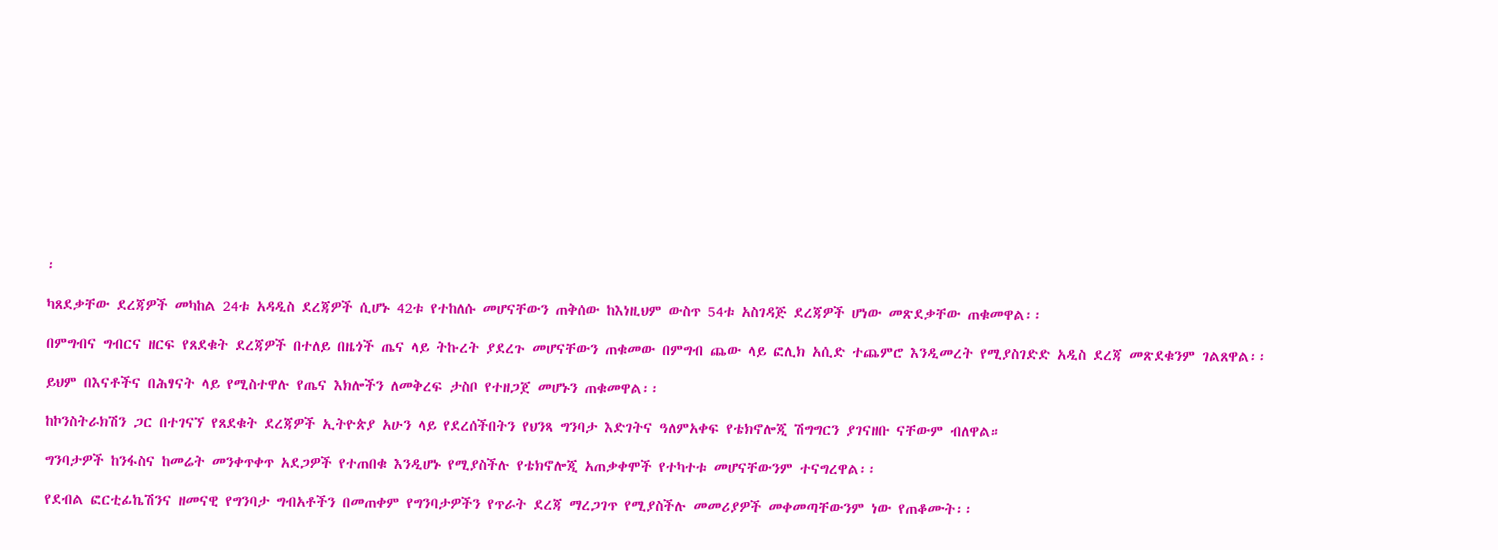፡

ካጸደቃቸው ደረጃዎች መካከል 24ቱ አዳዲስ ደረጃዎች ሲሆኑ 42ቱ የተከለሱ መሆናቸውን ጠቅሰው ከእነዚህም ውስጥ 54ቱ አስገዳጅ ደረጃዎች ሆነው መጽደቃቸው ጠቁመዋል፡፡

በምግብና ግብርና ዘርፍ የጸደቁት ደረጃዎች በተለይ በዜጎች ጤና ላይ ትኩረት ያደረጉ መሆናቸውን ጠቁመው በምግብ ጨው ላይ ፎሊክ አሲድ ተጨምሮ እንዲመረት የሚያስገድድ አዲስ ደረጃ መጽደቁንም ገልጸዋል፡፡

ይህም በእናቶችና በሕፃናት ላይ የሚስተዋሉ የጤና እክሎችን ለመቅረፍ ታስቦ የተዘጋጀ መሆኑን ጠቁመዋል፡፡

ከኮንስትራክሽን ጋር በተገናኘ የጸደቁት ደረጃዎች ኢትዮጵያ አሁን ላይ የደረሰችበትን የህንጻ ግንባታ እድገትና ዓለምአቀፍ የቴክኖሎጂ ሽግግርን ያገናዘቡ ናቸውም ብለዋል።

ግንባታዎች ከንፋስና ከመሬት መንቀጥቀጥ አደጋዎች የተጠበቁ እንዲሆኑ የሚያስችሉ የቴክኖሎጂ አጠቃቀሞች የተካተቱ መሆናቸውንም ተናግረዋል፡፡

የደብል ፎርቲፊኬሽንና ዘመናዊ የግንባታ ግብአቶችን በመጠቀም የግንባታዎችን የጥራት ደረጃ ማረጋገጥ የሚያስችሉ መመሪያዎች መቀመጣቸውንም ነው የጠቆሙት፡፡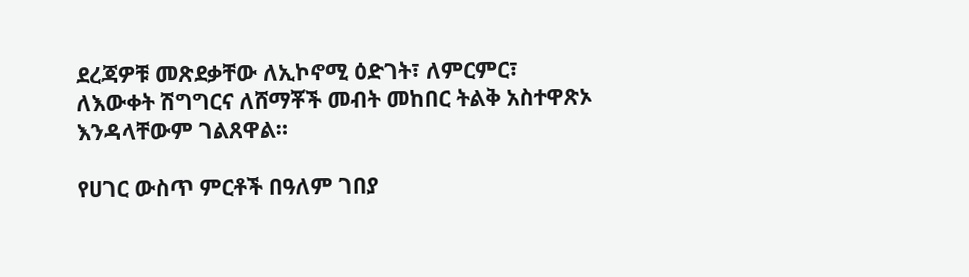ደረጃዎቹ መጽደቃቸው ለኢኮኖሚ ዕድገት፣ ለምርምር፣ ለእውቀት ሽግግርና ለሸማቾች መብት መከበር ትልቅ አስተዋጽኦ እንዳላቸውም ገልጸዋል።

የሀገር ውስጥ ምርቶች በዓለም ገበያ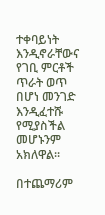ተቀባይነት እንዲኖራቸውና የገቢ ምርቶች ጥራት ወጥ በሆነ መንገድ እንዲፈተሹ የሚያስችል መሆኑንም አክለዋል፡፡

በተጨማሪም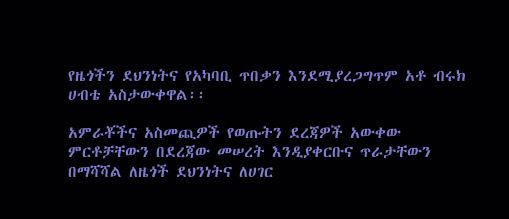የዜጎችን ደህንነትና የአካባቢ ጥበቃን እንደሚያረጋግጥም አቶ ብሩክ ሀብቴ አስታውቀዋል፡፡

አምራቾችና አስመጪዎች የወጡትን ደረጃዎች አውቀው ምርቶቻቸውን በደረጃው መሠረት እንዲያቀርቡና ጥራታቸውን በማሻሻል ለዜጎች ደህንነትና ለሀገር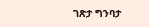ገጽታ ግንባታ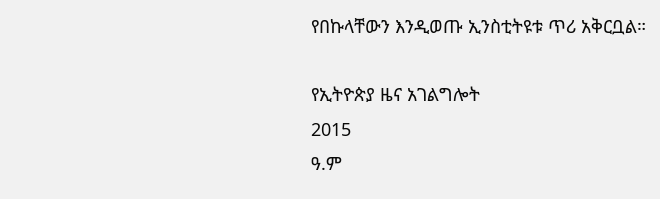የበኩላቸውን እንዲወጡ ኢንስቲትዩቱ ጥሪ አቅርቧል።

የኢትዮጵያ ዜና አገልግሎት
2015
ዓ.ም